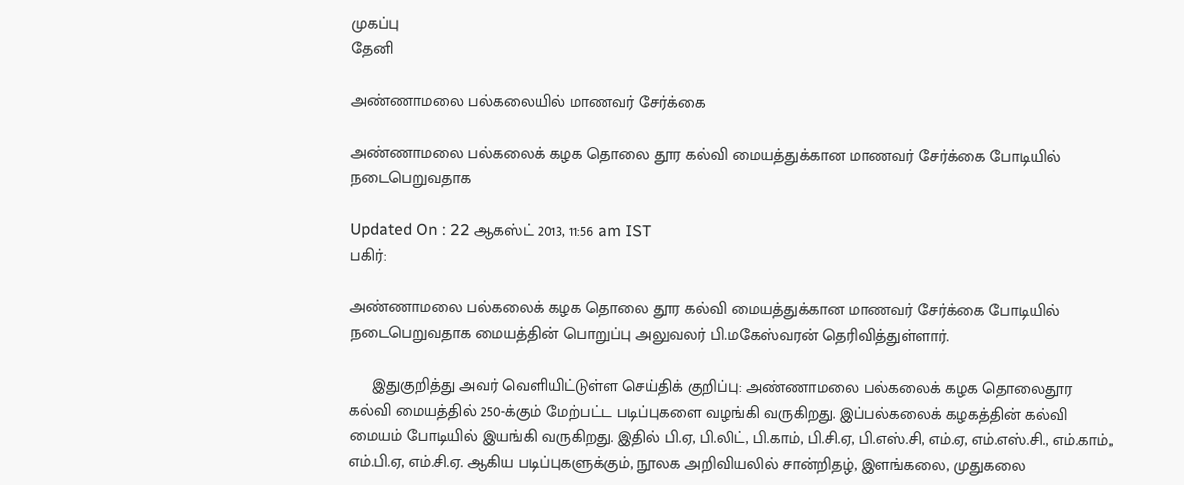முகப்பு
தேனி

அண்ணாமலை பல்கலையில் மாணவர் சேர்க்கை

அண்ணாமலை பல்கலைக் கழக தொலை தூர கல்வி மையத்துக்கான மாணவர் சேர்க்கை போடியில் நடைபெறுவதாக

Updated On : 22 ஆகஸ்ட் 2013, 11:56 am IST
பகிர்:

அண்ணாமலை பல்கலைக் கழக தொலை தூர கல்வி மையத்துக்கான மாணவர் சேர்க்கை போடியில் நடைபெறுவதாக மையத்தின் பொறுப்பு அலுவலர் பி.மகேஸ்வரன் தெரிவித்துள்ளார்.

     இதுகுறித்து அவர் வெளியிட்டுள்ள செய்திக் குறிப்பு: அண்ணாமலை பல்கலைக் கழக தொலைதூர கல்வி மையத்தில் 250-க்கும் மேற்பட்ட படிப்புகளை வழங்கி வருகிறது. இப்பல்கலைக் கழகத்தின் கல்வி மையம் போடியில் இயங்கி வருகிறது. இதில் பி.ஏ, பி.லிட், பி.காம், பி.சி.ஏ, பி.எஸ்.சி, எம்.ஏ, எம்.எஸ்.சி., எம்.காம்,, எம்.பி.ஏ, எம்.சி.ஏ. ஆகிய படிப்புகளுக்கும், நூலக அறிவியலில் சான்றிதழ், இளங்கலை, முதுகலை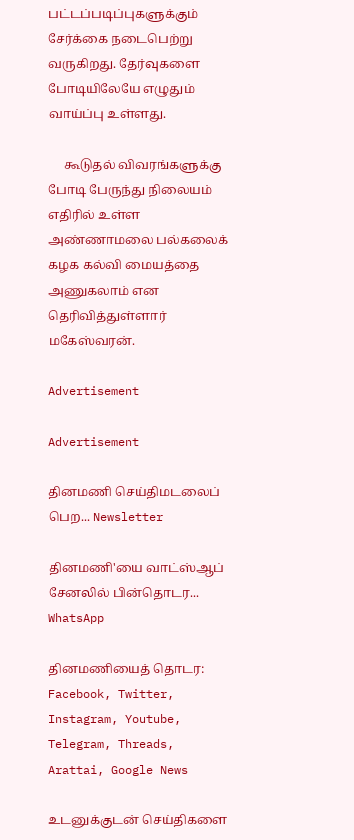பட்டப்படிப்புகளுக்கும் சேர்க்கை நடைபெற்று வருகிறது. தேர்வுகளை போடியிலேயே எழுதும் வாய்ப்பு உள்ளது.

     கூடுதல் விவரங்களுக்கு போடி பேருந்து நிலையம் எதிரில் உள்ள அண்ணாமலை பல்கலைக் கழக கல்வி மையத்தை அணுகலாம் என தெரிவித்துள்ளார் மகேஸ்வரன்.

Advertisement

Advertisement

தினமணி செய்திமடலைப் பெற... Newsletter

தினமணி'யை வாட்ஸ்ஆப் சேனலில் பின்தொடர... WhatsApp

தினமணியைத் தொடர: Facebook, Twitter, Instagram, Youtube, Telegram, Threads, Arattai, Google News

உடனுக்குடன் செய்திகளை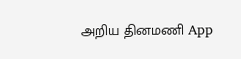அறிய தினமணி App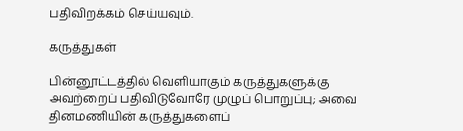பதிவிறக்கம் செய்யவும்.

கருத்துகள்

பின்னூட்டத்தில் வெளியாகும் கருத்துகளுக்கு அவற்றைப் பதிவிடுவோரே முழுப் பொறுப்பு; அவை தினமணியின் கருத்துகளைப்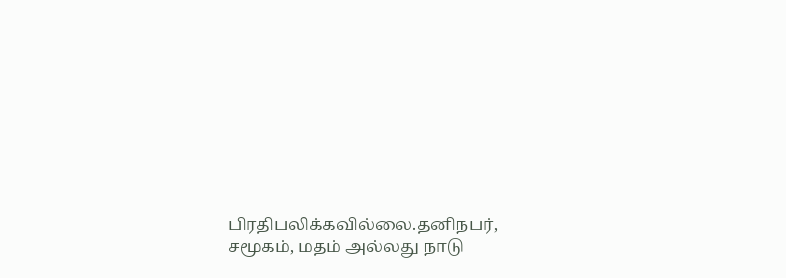பிரதிபலிக்கவில்லை.தனிநபர், சமூகம், மதம் அல்லது நாடு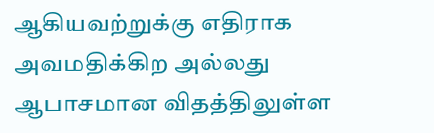ஆகியவற்றுக்கு எதிராக அவமதிக்கிற அல்லது ஆபாசமான விதத்திலுள்ள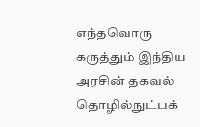எந்தவொரு கருத்தும் இந்திய அரசின் தகவல் தொழில்நுட்பக்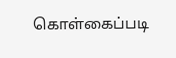கொள்கைப்படி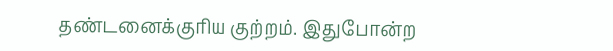தண்டனைக்குரிய குற்றம். இதுபோன்ற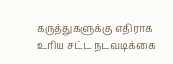கருத்துகளுக்கு எதிராக உரிய சட்ட நடவடிக்கை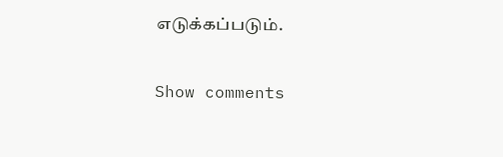எடுக்கப்படும்.

Show comments